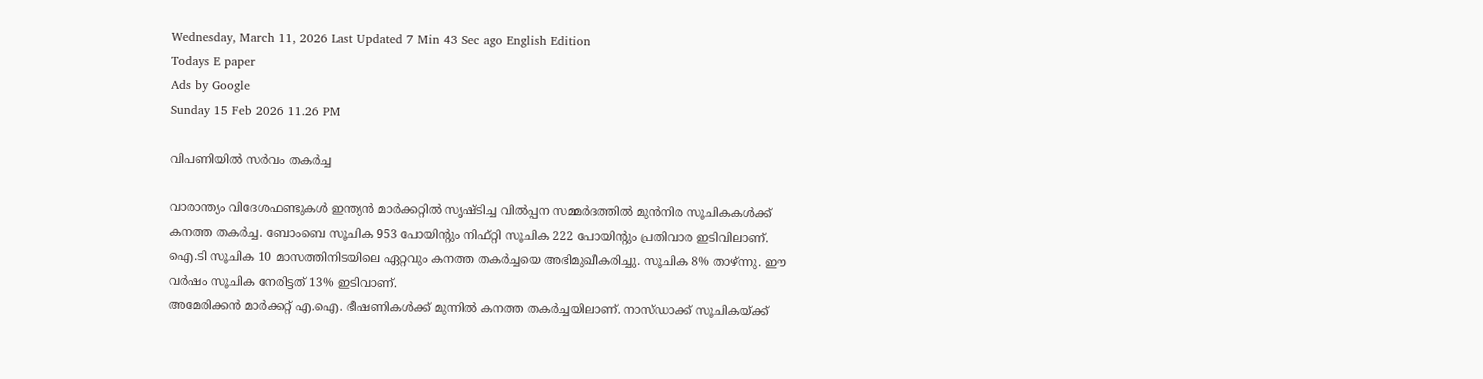Wednesday, March 11, 2026 Last Updated 7 Min 43 Sec ago English Edition
Todays E paper
Ads by Google
Sunday 15 Feb 2026 11.26 PM

വിപണിയില്‍ സര്‍വം തകര്‍ച്ച

വാരാന്ത്യം വിദേശഫണ്ടുകള്‍ ഇന്ത്യന്‍ മാര്‍ക്കറ്റില്‍ സൃഷ്‌ടിച്ച വില്‍പ്പന സമ്മര്‍ദത്തില്‍ മുന്‍നിര സൂചികകള്‍ക്ക്‌ കനത്ത തകര്‍ച്ച. ബോംബെ സൂചിക 953 പോയിന്റും നിഫ്‌റ്റി സൂചിക 222 പോയിന്റും പ്രതിവാര ഇടിവിലാണ്‌. ഐ.ടി സൂചിക 10 മാസത്തിനിടയിലെ ഏറ്റവും കനത്ത തകര്‍ച്ചയെ അഭിമുഖീകരിച്ചു. സൂചിക 8% താഴ്‌ന്നു. ഈ വര്‍ഷം സൂചിക നേരിട്ടത്‌ 13% ഇടിവാണ്‌.
അമേരിക്കന്‍ മാര്‍ക്കറ്റ്‌ എ.ഐ. ഭീഷണികള്‍ക്ക്‌ മുന്നില്‍ കനത്ത തകര്‍ച്ചയിലാണ്‌. നാസ്‌ഡാക്ക്‌ സൂചികയ്‌ക്ക്‌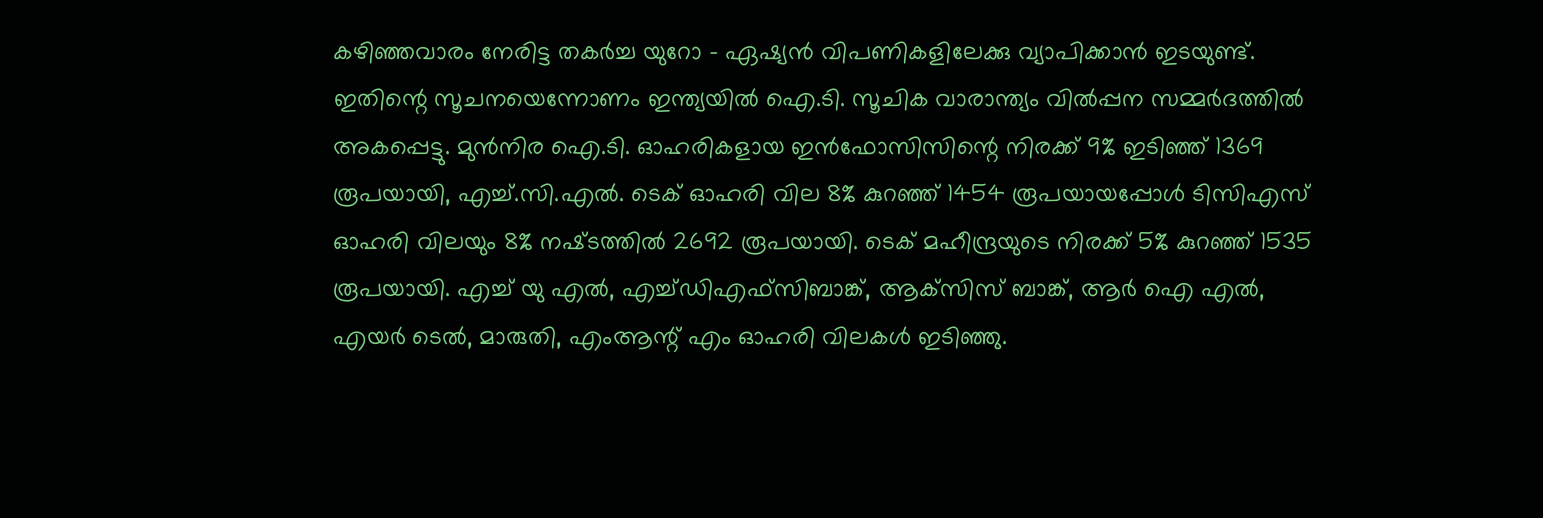കഴിഞ്ഞവാരം നേരിട്ട തകര്‍ച്ച യുറോ - ഏഷ്യന്‍ വിപണികളിലേക്കു വ്യാപിക്കാന്‍ ഇടയുണ്ട്‌. ഇതിന്റെ സൂചനയെന്നോണം ഇന്ത്യയില്‍ ഐ.ടി. സൂചിക വാരാന്ത്യം വില്‍പ്പന സമ്മര്‍ദത്തില്‍ അകപ്പെട്ടു. മുന്‍നിര ഐ.ടി. ഓഹരികളായ ഇന്‍ഫോസിസിന്റെ നിരക്ക്‌ 9% ഇടിഞ്ഞ്‌ 1369 രൂപയായി, എച്ച്‌.സി.എല്‍. ടെക്‌ ഓഹരി വില 8% കുറഞ്ഞ്‌ 1454 രൂപയായപ്പോള്‍ ടിസിഎസ്‌ ഓഹരി വിലയും 8% നഷ്‌ടത്തില്‍ 2692 രൂപയായി. ടെക്‌ മഹീന്ദ്രയുടെ നിരക്ക്‌ 5% കുറഞ്ഞ്‌ 1535 രൂപയായി. എച്ച്‌ യു എല്‍, എച്ച്‌ഡിഎഫ്‌സിബാങ്ക്‌, ആക്‌സിസ്‌ ബാങ്ക്‌, ആര്‍ ഐ എല്‍, എയര്‍ ടെല്‍, മാരുതി, എംആന്റ്‌ എം ഓഹരി വിലകള്‍ ഇടിഞ്ഞു.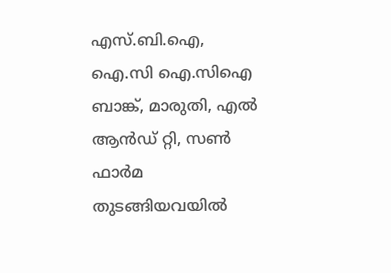എസ്‌.ബി.ഐ, ഐ.സി ഐ.സിഐ ബാങ്ക്‌, മാരുതി, എല്‍ ആന്‍ഡ്‌ റ്റി, സണ്‍ ഫാര്‍മ തുടങ്ങിയവയില്‍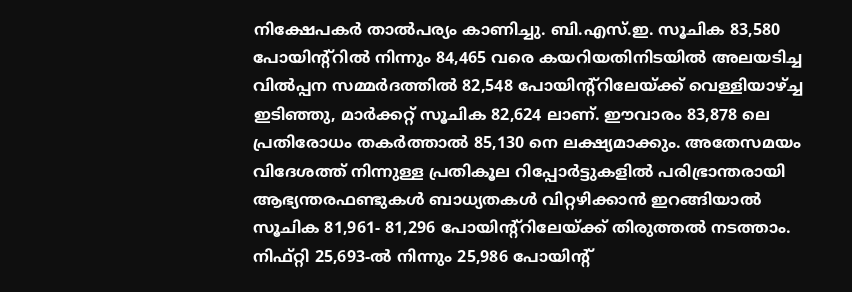നിക്ഷേപകര്‍ താല്‍പര്യം കാണിച്ചു. ബി.എസ്‌.ഇ. സൂചിക 83,580 പോയിന്‍റ്റില്‍ നിന്നും 84,465 വരെ കയറിയതിനിടയില്‍ അലയടിച്ച വില്‍പ്പന സമ്മര്‍ദത്തില്‍ 82,548 പോയിന്‍റ്റിലേയ്‌ക്ക്‌ വെള്ളിയാഴ്‌ച്ച ഇടിഞ്ഞു, മാര്‍ക്കറ്റ്‌ സൂചിക 82,624 ലാണ്‌. ഈവാരം 83,878 ലെ പ്രതിരോധം തകര്‍ത്താല്‍ 85,130 നെ ലക്ഷ്യമാക്കും. അതേസമയം വിദേശത്ത്‌ നിന്നുള്ള പ്രതികൂല റിപ്പോര്‍ട്ടുകളില്‍ പരിഭ്രാന്തരായി ആഭ്യന്തരഫണ്ടുകള്‍ ബാധ്യതകള്‍ വിറ്റഴിക്കാന്‍ ഇറങ്ങിയാല്‍ സൂചിക 81,961- 81,296 പോയിന്‍റ്റിലേയ്‌ക്ക്‌ തിരുത്തല്‍ നടത്താം.
നിഫ്‌റ്റി 25,693-ല്‍ നിന്നും 25,986 പോയിന്റ്‌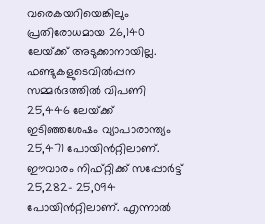വരെകയറിയെങ്കിലും പ്രതിരോധമായ 26,140 ലേയ്‌ക്ക്‌ അടുക്കാനായില്ല. ഫണ്ടുകളുടെവില്‍പ്പന സമ്മര്‍ദത്തില്‍ വിപണി 25,446 ലേയ്‌ക്ക്‌ ഇടിഞ്ഞശേഷം വ്യാപാരാന്ത്യം 25,471 പോയിന്‍റ്റിലാണ്‌. ഈവാരം നിഫ്‌റ്റിക്ക്‌ സപ്പോര്‍ട്ട്‌ 25,282- 25,094 പോയിന്‍റ്റിലാണ്‌. എന്നാല്‍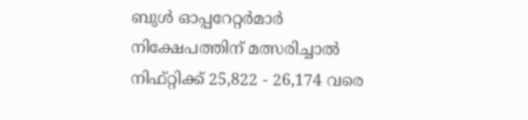ബുള്‍ ഓപ്പറേറ്റര്‍മാര്‍ നിക്ഷേപത്തിന്‌ മത്സരിച്ചാല്‍ നിഫ്‌റ്റിക്ക്‌ 25,822 - 26,174 വരെ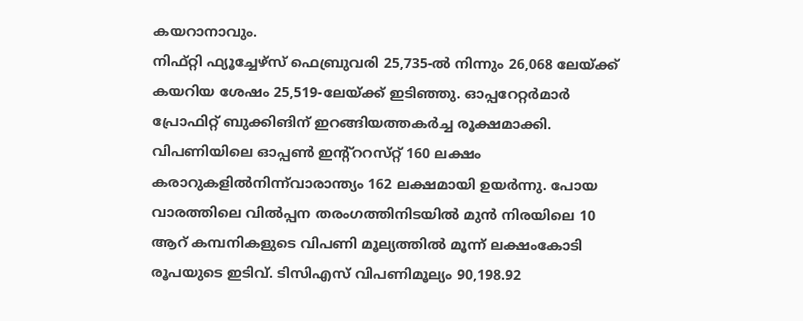കയറാനാവും.
നിഫ്‌റ്റി ഫ്യൂച്ചേഴ്‌സ്‌ ഫെബ്രുവരി 25,735-ല്‍ നിന്നും 26,068 ലേയ്‌ക്ക്‌ കയറിയ ശേഷം 25,519-ലേയ്‌ക്ക്‌ ഇടിഞ്ഞു. ഓപ്പറേറ്റര്‍മാര്‍ പ്രോഫിറ്റ്‌ ബുക്കിങിന്‌ ഇറങ്ങിയത്തകര്‍ച്ച രൂക്ഷമാക്കി. വിപണിയിലെ ഓപ്പണ്‍ ഇന്‍റ്ററസ്‌റ്റ്‌ 160 ലക്ഷം കരാറുകളില്‍നിന്ന്‌വാരാന്ത്യം 162 ലക്ഷമായി ഉയര്‍ന്നു. പോയ വാരത്തിലെ വില്‍പ്പന തരംഗത്തിനിടയില്‍ മുന്‍ നിരയിലെ 10 ആറ്‌ കമ്പനികളുടെ വിപണി മൂല്യത്തില്‍ മൂന്ന്‌ ലക്ഷംകോടി രൂപയുടെ ഇടിവ്‌. ടിസിഎസ്‌ വിപണിമൂല്യം 90,198.92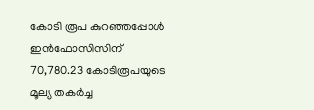കോടി രൂപ കുറഞ്ഞപ്പോള്‍ ഇന്‍ഫോസിസിന്‌ 70,780.23 കോടിരൂപയുടെ മൂല്യ തകര്‍ച്ച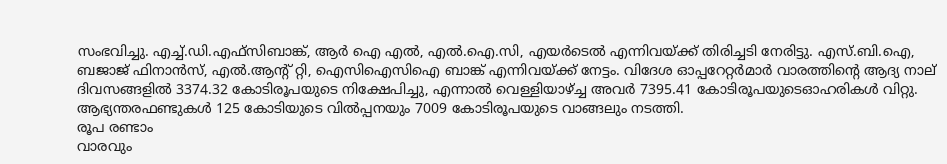സംഭവിച്ചു. എച്ച്‌.ഡി.എഫ്‌സിബാങ്ക്‌, ആര്‍ ഐ എല്‍, എല്‍.ഐ.സി, എയര്‍ടെല്‍ എന്നിവയ്‌ക്ക്‌ തിരിച്ചടി നേരിട്ടു. എസ്‌.ബി.ഐ, ബജാജ്‌ ഫിനാന്‍സ്‌, എല്‍.ആന്റ്‌ റ്റി, ഐസിഐസിഐ ബാങ്ക്‌ എന്നിവയ്‌ക്ക്‌ നേട്ടം. വിദേശ ഓപ്പറേറ്റര്‍മാര്‍ വാരത്തിന്റെ ആദ്യ നാല്‌ ദിവസങ്ങളില്‍ 3374.32 കോടിരൂപയുടെ നിക്ഷേപിച്ചു, എന്നാല്‍ വെള്ളിയാഴ്‌ച്ച അവര്‍ 7395.41 കോടിരൂപയുടെഓഹരികള്‍ വിറ്റു. ആഭ്യന്തരഫണ്ടുകള്‍ 125 കോടിയുടെ വില്‍പ്പനയും 7009 കോടിരൂപയുടെ വാങ്ങലും നടത്തി.
രൂപ രണ്ടാം
വാരവും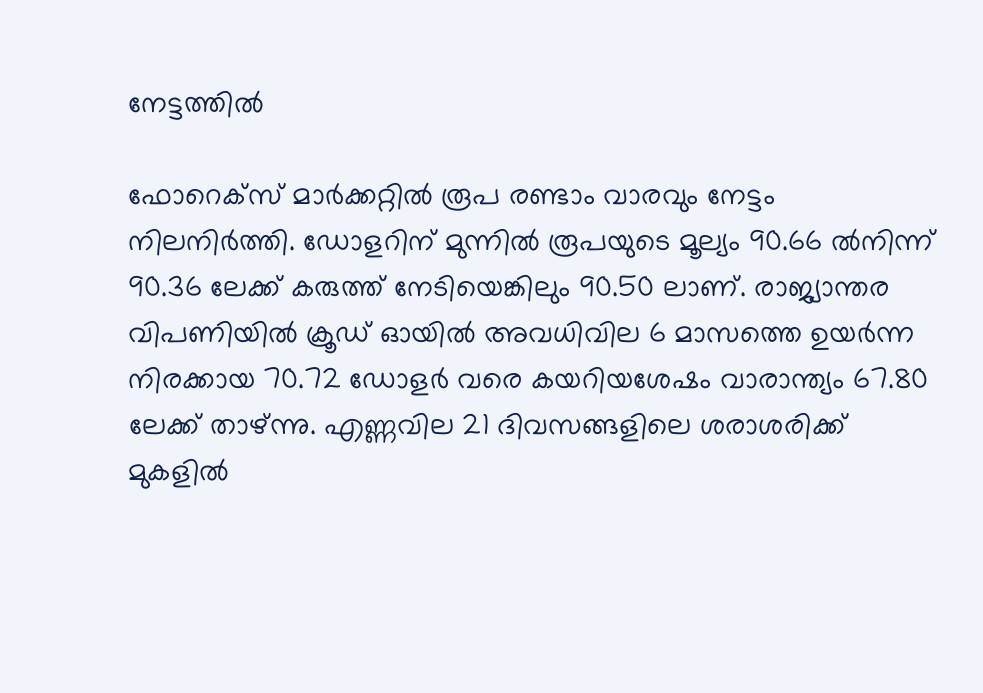നേട്ടത്തില്‍

ഫോറെക്‌സ്‌ മാര്‍ക്കറ്റില്‍ രൂപ രണ്ടാം വാരവും നേട്ടം നിലനിര്‍ത്തി. ഡോളറിന്‌ മുന്നില്‍ രൂപയുടെ മൂല്യം 90.66 ല്‍നിന്ന്‌ 90.36 ലേക്ക്‌ കരുത്ത്‌ നേടിയെങ്കിലും 90.50 ലാണ്‌. രാജ്യാന്തര വിപണിയില്‍ ക്രൂഡ്‌ ഓയില്‍ അവധിവില 6 മാസത്തെ ഉയര്‍ന്ന നിരക്കായ 70.72 ഡോളര്‍ വരെ കയറിയശേഷം വാരാന്ത്യം 67.80 ലേക്ക്‌ താഴ്‌ന്നു. എണ്ണവില 21 ദിവസങ്ങളിലെ ശരാശരിക്ക്‌ മുകളില്‍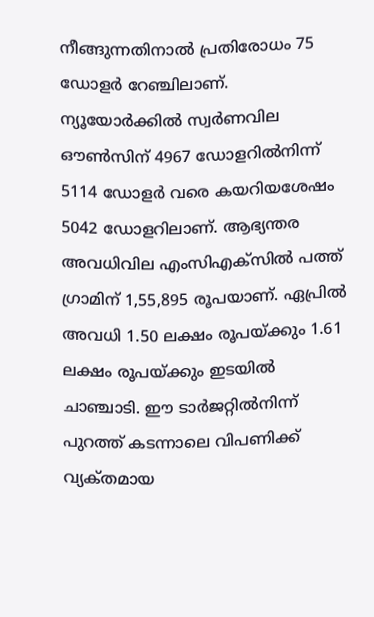നീങ്ങുന്നതിനാല്‍ പ്രതിരോധം 75 ഡോളര്‍ റേഞ്ചിലാണ്‌.
ന്യൂയോര്‍ക്കില്‍ സ്വര്‍ണവില ഔണ്‍സിന്‌ 4967 ഡോളറില്‍നിന്ന്‌ 5114 ഡോളര്‍ വരെ കയറിയശേഷം 5042 ഡോളറിലാണ്‌. ആഭ്യന്തര അവധിവില എംസിഎക്‌സില്‍ പത്ത്‌ ഗ്രാമിന്‌ 1,55,895 രൂപയാണ്‌. ഏപ്രില്‍ അവധി 1.50 ലക്ഷം രൂപയ്‌ക്കും 1.61 ലക്ഷം രൂപയ്‌ക്കും ഇടയില്‍ ചാഞ്ചാടി. ഈ ടാര്‍ജറ്റില്‍നിന്ന്‌ പുറത്ത്‌ കടന്നാലെ വിപണിക്ക്‌ വ്യക്‌തമായ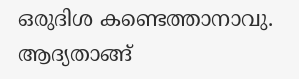ഒരുദിശ കണ്ടെത്താനാവു. ആദ്യതാങ്ങ്‌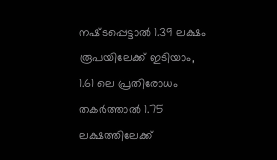നഷ്‌ടപ്പെട്ടാല്‍ 1.39 ലക്ഷം രൂപയിലേക്ക്‌ ഇടിയാം, 1.61 ലെ പ്രതിരോധം തകര്‍ത്താല്‍ 1.75 ലക്ഷത്തിലേക്ക്‌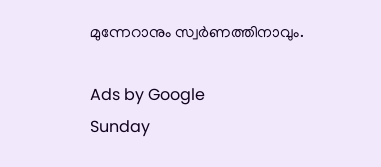മുന്നേറാനും സ്വര്‍ണത്തിനാവും.

Ads by Google
Sunday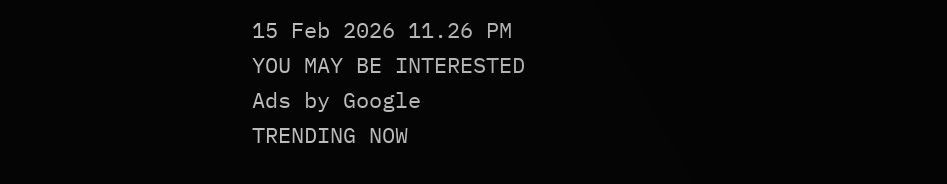15 Feb 2026 11.26 PM
YOU MAY BE INTERESTED
Ads by Google
TRENDING NOW